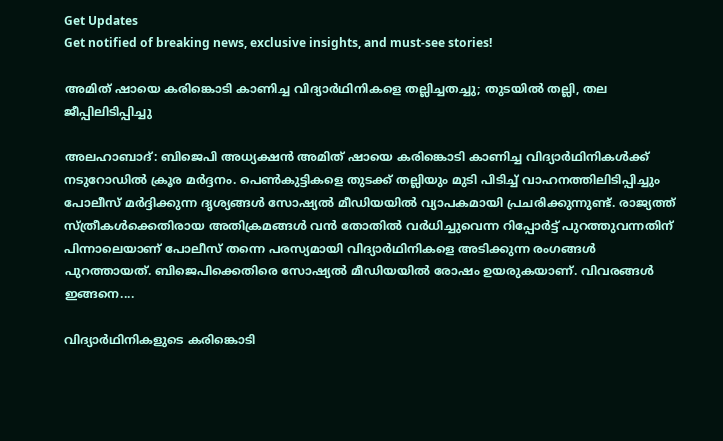Get Updates
Get notified of breaking news, exclusive insights, and must-see stories!

അമിത് ഷായെ കരിങ്കൊടി കാണിച്ച വിദ്യാര്‍ഥിനികളെ തല്ലിച്ചതച്ചു; തുടയില്‍ തല്ലി, തല ജീപ്പിലിടിപ്പിച്ചു

അലഹാബാദ്: ബിജെപി അധ്യക്ഷന്‍ അമിത് ഷായെ കരിങ്കൊടി കാണിച്ച വിദ്യാര്‍ഥിനികള്‍ക്ക് നടുറോഡില്‍ ക്രൂര മര്‍ദ്ദനം. പെണ്‍കുട്ടികളെ തുടക്ക് തല്ലിയും മുടി പിടിച്ച് വാഹനത്തിലിടിപ്പിച്ചും പോലീസ് മര്‍ദ്ദിക്കുന്ന ദൃശ്യങ്ങള്‍ സോഷ്യല്‍ മീഡിയയില്‍ വ്യാപകമായി പ്രചരിക്കുന്നുണ്ട്. രാജ്യത്ത് സ്ത്രീകള്‍ക്കെതിരായ അതിക്രമങ്ങള്‍ വന്‍ തോതില്‍ വര്‍ധിച്ചുവെന്ന റിപ്പോര്‍ട്ട് പുറത്തുവന്നതിന് പിന്നാലെയാണ് പോലീസ് തന്നെ പരസ്യമായി വിദ്യാര്‍ഥിനികളെ അടിക്കുന്ന രംഗങ്ങള്‍ പുറത്തായത്. ബിജെപിക്കെതിരെ സോഷ്യല്‍ മീഡിയയില്‍ രോഷം ഉയരുകയാണ്. വിവരങ്ങള്‍ ഇങ്ങനെ....

വിദ്യാര്‍ഥിനികളുടെ കരിങ്കൊടി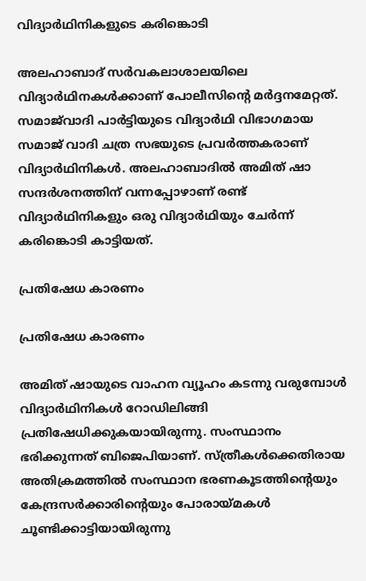വിദ്യാര്‍ഥിനികളുടെ കരിങ്കൊടി

അലഹാബാദ് സര്‍വകലാശാലയിലെ വിദ്യാര്‍ഥിനകള്‍ക്കാണ് പോലീസിന്റെ മര്‍ദ്ദനമേറ്റത്. സമാജ്‌വാദി പാര്‍ട്ടിയുടെ വിദ്യാര്‍ഥി വിഭാഗമായ സമാജ് വാദി ചത്ര സഭയുടെ പ്രവര്‍ത്തകരാണ് വിദ്യാര്‍ഥിനികള്‍. അലഹാബാദില്‍ അമിത് ഷാ സന്ദര്‍ശനത്തിന് വന്നപ്പോഴാണ് രണ്ട് വിദ്യാര്‍ഥിനികളും ഒരു വിദ്യാര്‍ഥിയും ചേര്‍ന്ന് കരിങ്കൊടി കാട്ടിയത്.

പ്രതിഷേധ കാരണം

പ്രതിഷേധ കാരണം

അമിത് ഷായുടെ വാഹന വ്യൂഹം കടന്നു വരുമ്പോള്‍ വിദ്യാര്‍ഥിനികള്‍ റോഡിലിങ്ങി പ്രതിഷേധിക്കുകയായിരുന്നു. സംസ്ഥാനം ഭരിക്കുന്നത് ബിജെപിയാണ്. സ്ത്രീകള്‍ക്കെതിരായ അതിക്രമത്തില്‍ സംസ്ഥാന ഭരണകൂടത്തിന്റെയും കേന്ദ്രസര്‍ക്കാരിന്റെയും പോരായ്മകള്‍ ചൂണ്ടിക്കാട്ടിയായിരുന്നു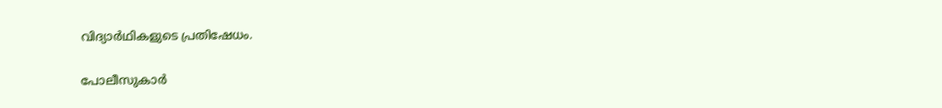വിദ്യാര്‍ഥികളുടെ പ്രതിഷേധം.

പോലീസുകാര്‍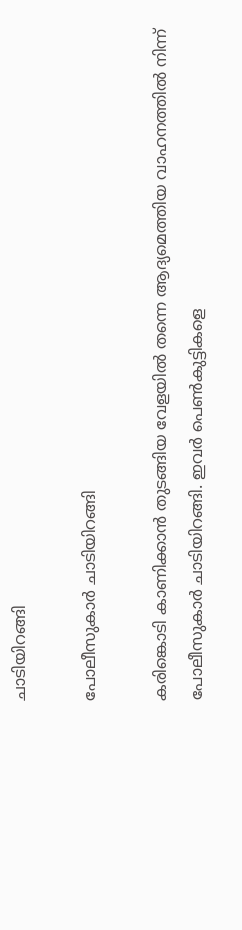ചാടിയിറങ്ങി

പോലീസുകാര്‍ ചാടിയിറങ്ങി

കരിങ്കൊടി കാണിക്കാന്‍ തുടങ്ങിയ വേളയില്‍ തന്നെ ആദ്യമെത്തിയ വാഹനത്തില്‍ നിന്ന് പോലീസുകാര്‍ ചാടിയിറങ്ങി. ഇവര്‍ പെണ്‍കുട്ടികളെ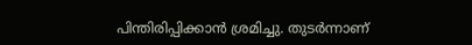പിന്തിരിപ്പിക്കാന്‍ ശ്രമിച്ചു. തുടര്‍ന്നാണ്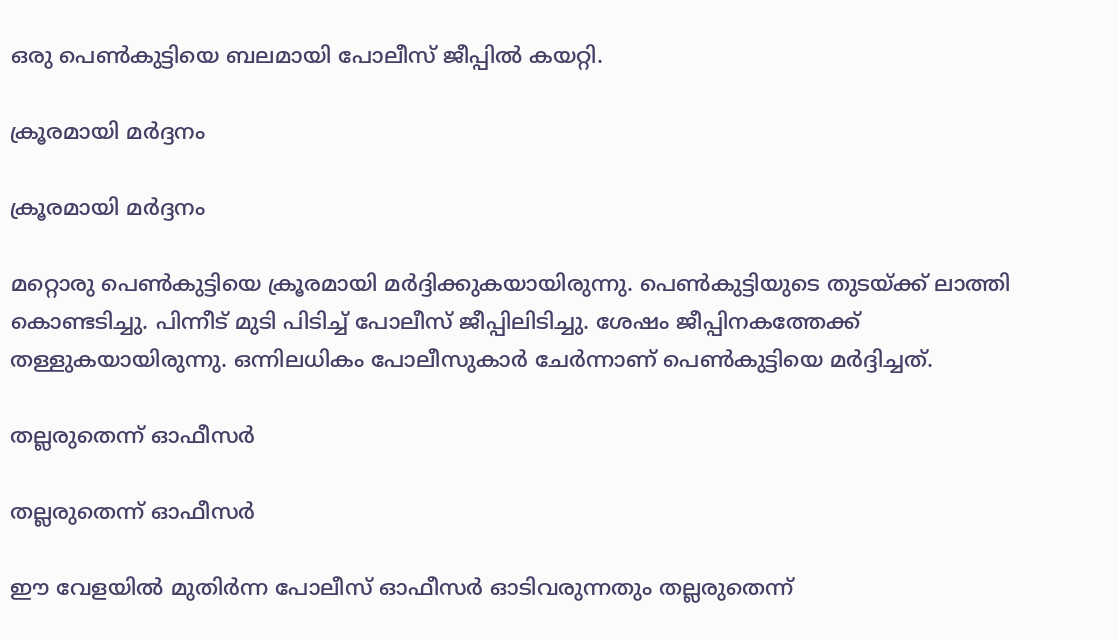ഒരു പെണ്‍കുട്ടിയെ ബലമായി പോലീസ് ജീപ്പില്‍ കയറ്റി.

ക്രൂരമായി മര്‍ദ്ദനം

ക്രൂരമായി മര്‍ദ്ദനം

മറ്റൊരു പെണ്‍കുട്ടിയെ ക്രൂരമായി മര്‍ദ്ദിക്കുകയായിരുന്നു. പെണ്‍കുട്ടിയുടെ തുടയ്ക്ക് ലാത്തി കൊണ്ടടിച്ചു. പിന്നീട് മുടി പിടിച്ച് പോലീസ് ജീപ്പിലിടിച്ചു. ശേഷം ജീപ്പിനകത്തേക്ക് തള്ളുകയായിരുന്നു. ഒന്നിലധികം പോലീസുകാര്‍ ചേര്‍ന്നാണ് പെണ്‍കുട്ടിയെ മര്‍ദ്ദിച്ചത്.

തല്ലരുതെന്ന് ഓഫീസര്‍

തല്ലരുതെന്ന് ഓഫീസര്‍

ഈ വേളയില്‍ മുതിര്‍ന്ന പോലീസ് ഓഫീസര്‍ ഓടിവരുന്നതും തല്ലരുതെന്ന്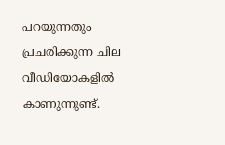പറയുന്നതും പ്രചരിക്കുന്ന ചില വീഡിയോകളില്‍ കാണുന്നുണ്ട്.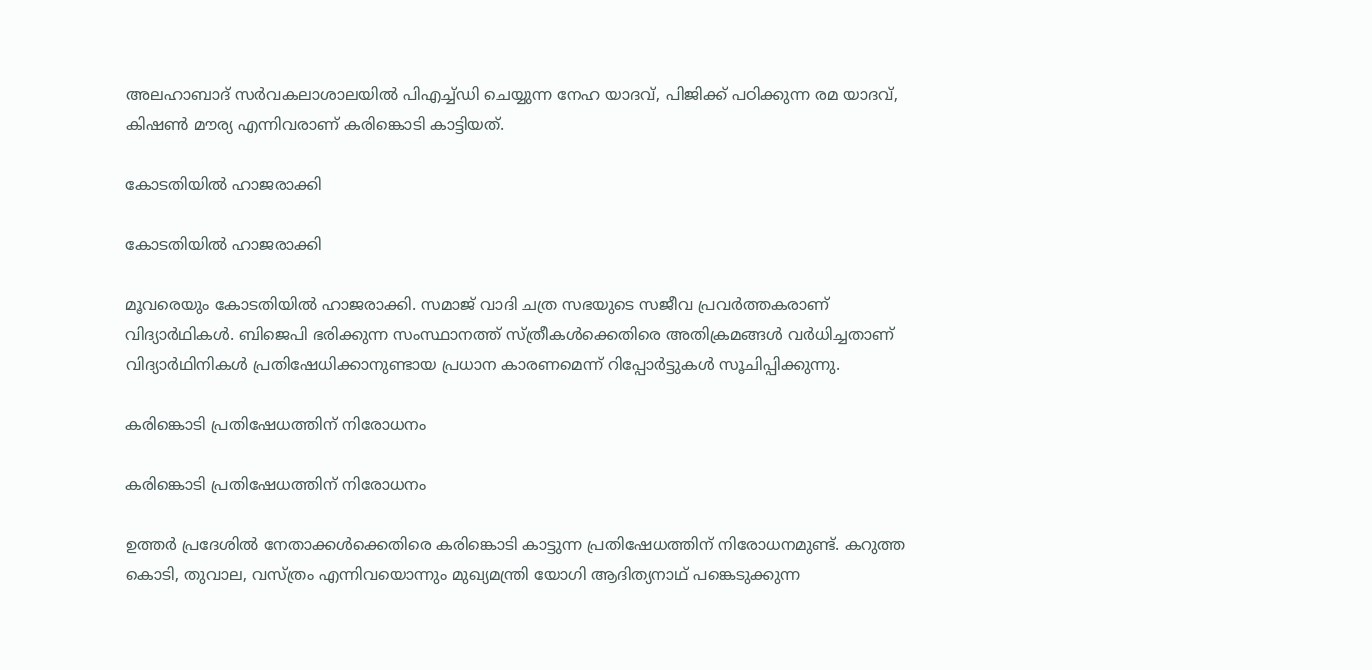അലഹാബാദ് സര്‍വകലാശാലയില്‍ പിഎച്ച്ഡി ചെയ്യുന്ന നേഹ യാദവ്, പിജിക്ക് പഠിക്കുന്ന രമ യാദവ്, കിഷണ്‍ മൗര്യ എന്നിവരാണ് കരിങ്കൊടി കാട്ടിയത്.

കോടതിയില്‍ ഹാജരാക്കി

കോടതിയില്‍ ഹാജരാക്കി

മൂവരെയും കോടതിയില്‍ ഹാജരാക്കി. സമാജ് വാദി ചത്ര സഭയുടെ സജീവ പ്രവര്‍ത്തകരാണ് വിദ്യാര്‍ഥികള്‍. ബിജെപി ഭരിക്കുന്ന സംസ്ഥാനത്ത് സ്ത്രീകള്‍ക്കെതിരെ അതിക്രമങ്ങള്‍ വര്‍ധിച്ചതാണ് വിദ്യാര്‍ഥിനികള്‍ പ്രതിഷേധിക്കാനുണ്ടായ പ്രധാന കാരണമെന്ന് റിപ്പോര്‍ട്ടുകള്‍ സൂചിപ്പിക്കുന്നു.

കരിങ്കൊടി പ്രതിഷേധത്തിന് നിരോധനം

കരിങ്കൊടി പ്രതിഷേധത്തിന് നിരോധനം

ഉത്തര്‍ പ്രദേശില്‍ നേതാക്കള്‍ക്കെതിരെ കരിങ്കൊടി കാട്ടുന്ന പ്രതിഷേധത്തിന് നിരോധനമുണ്ട്. കറുത്ത കൊടി, തുവാല, വസ്ത്രം എന്നിവയൊന്നും മുഖ്യമന്ത്രി യോഗി ആദിത്യനാഥ് പങ്കെടുക്കുന്ന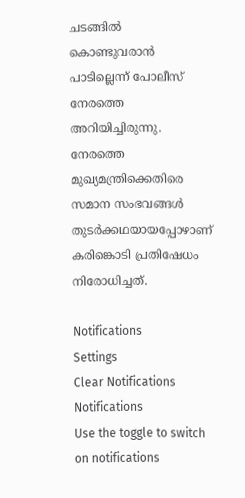ചടങ്ങില്‍ കൊണ്ടുവരാന്‍ പാടില്ലെന്ന് പോലീസ് നേരത്തെ അറിയിച്ചിരുന്നു. നേരത്തെ മുഖ്യമന്ത്രിക്കെതിരെ സമാന സംഭവങ്ങള്‍ തുടര്‍ക്കഥയായപ്പോഴാണ് കരിങ്കൊടി പ്രതിഷേധം നിരോധിച്ചത്.

Notifications
Settings
Clear Notifications
Notifications
Use the toggle to switch on notifications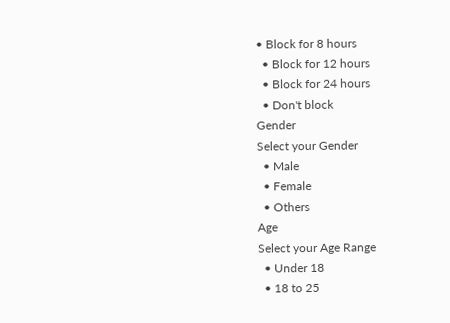• Block for 8 hours
  • Block for 12 hours
  • Block for 24 hours
  • Don't block
Gender
Select your Gender
  • Male
  • Female
  • Others
Age
Select your Age Range
  • Under 18
  • 18 to 25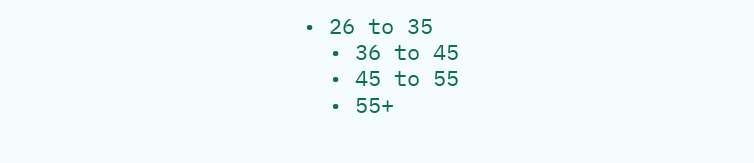• 26 to 35
  • 36 to 45
  • 45 to 55
  • 55+